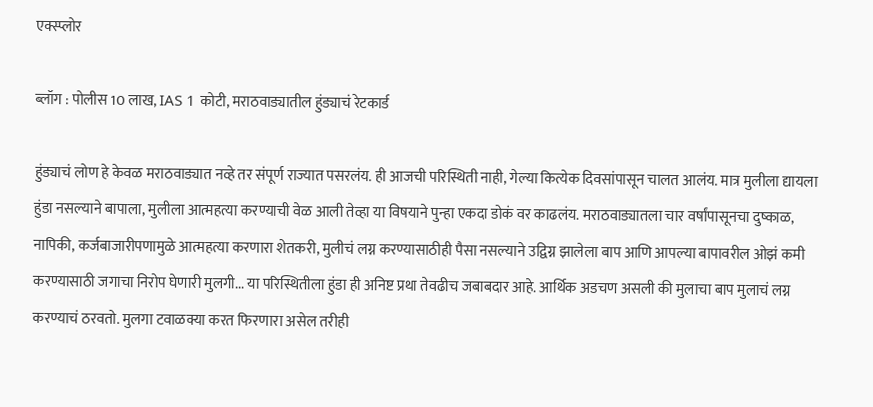एक्स्प्लोर

ब्लॉग : पोलीस 10 लाख, IAS 1 कोटी, मराठवाड्यातील हुंड्याचं रेटकार्ड

हुंड्याचं लोण हे केवळ मराठवाड्यात नव्हे तर संपूर्ण राज्यात पसरलंय. ही आजची परिस्थिती नाही, गेल्या कित्येक दिवसांपासून चालत आलंय. मात्र मुलीला द्यायला हुंडा नसल्याने बापाला, मुलीला आत्महत्या करण्याची वेळ आली तेव्हा या विषयाने पुन्हा एकदा डोकं वर काढलंय. मराठवाड्यातला चार वर्षांपासूनचा दुष्काळ, नापिकी, कर्जबाजारीपणामुळे आत्महत्या करणारा शेतकरी, मुलीचं लग्न करण्यासाठीही पैसा नसल्याने उद्विग्न झालेला बाप आणि आपल्या बापावरील ओझं कमी करण्यासाठी जगाचा निरोप घेणारी मुलगी... या परिस्थितीला हुंडा ही अनिष्ट प्रथा तेवढीच जबाबदार आहे. आर्थिक अडचण असली की मुलाचा बाप मुलाचं लग्न करण्याचं ठरवतो. मुलगा टवाळक्या करत फिरणारा असेल तरीही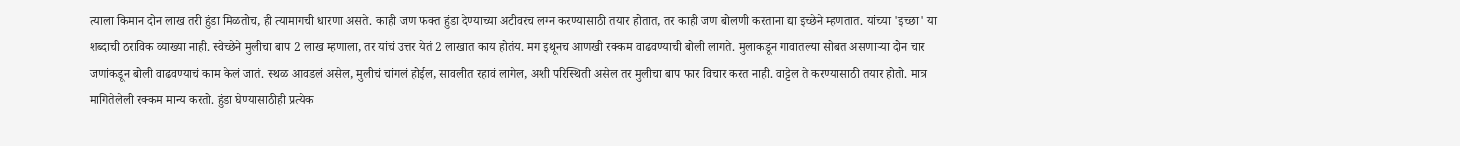त्याला किमान दोन लाख तरी हुंडा मिळतोच, ही त्यामागची धारणा असते. काही जण फक्त हुंडा देण्याच्या अटीवरच लग्न करण्यासाठी तयार होतात, तर काही जण बोलणी करताना द्या इच्छेने म्हणतात. यांच्या 'इच्छा' या शब्दाची ठराविक व्याख्या नाही. स्वेच्छेने मुलीचा बाप 2 लाख म्हणाला, तर यांचं उत्तर येतं 2 लाखात काय होतंय. मग इथूनच आणखी रक्कम वाढवण्याची बोली लागते. मुलाकडून गावातल्या सोबत असणाऱ्या दोन चार जणांकडून बोली वाढवण्याचं काम केलं जातं. स्थळ आवडलं असेल, मुलीचं चांगलं होईल, सावलीत रहावं लागेल, अशी परिस्थिती असेल तर मुलीचा बाप फार विचार करत नाही. वाट्टेल ते करण्यासाठी तयार होतो. मात्र मागितेलेली रक्कम मान्य करतो. हुंडा घेण्यासाठीही प्रत्येक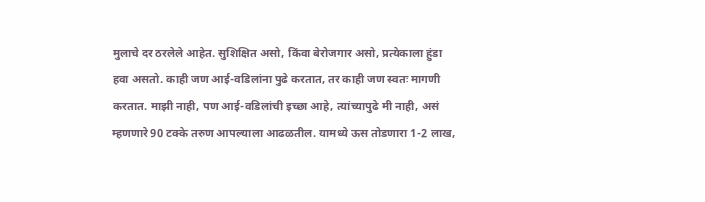मुलाचे दर ठरलेले आहेत. सुशिक्षित असो, किंवा बेरोजगार असो, प्रत्येकाला हुंडा हवा असतो. काही जण आई-वडिलांना पुढे करतात, तर काही जण स्वतः मागणी करतात. माझी नाही, पण आई-वडिलांची इच्छा आहे, त्यांच्यापुढे मी नाही, असं म्हणणारे 90 टक्के तरुण आपल्याला आढळतील. यामध्ये ऊस तोडणारा 1-2 लाख,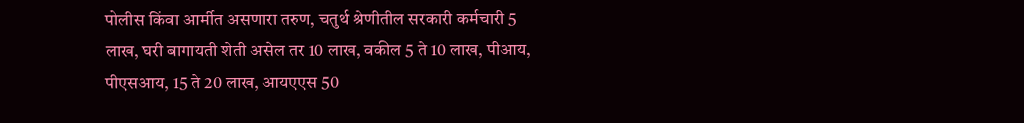पोलीस किंवा आर्मीत असणारा तरुण, चतुर्थ श्रेणीतील सरकारी कर्मचारी 5 लाख, घरी बागायती शेती असेल तर 10 लाख, वकील 5 ते 10 लाख, पीआय, पीएसआय, 15 ते 20 लाख, आयएएस 50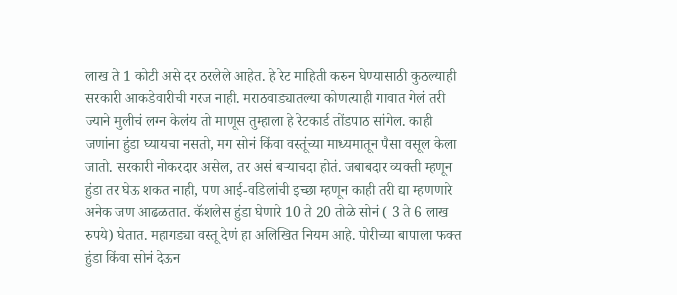लाख ते 1 कोटी असे दर ठरलेले आहेत. हे रेट माहिती करुन घेण्यासाठी कुठल्याही सरकारी आकडेवारीची गरज नाही. मराठवाड्यातल्या कोणत्याही गावात गेलं तरी ज्याने मुलीचं लग्न केलंय तो माणूस तुम्हाला हे रेटकार्ड तोंडपाठ सांगेल. काही जणांना हुंडा घ्यायचा नसतो, मग सोनं किंवा वस्तूंच्या माध्यमातून पैसा वसूल केला जातो. सरकारी नोकरदार असेल, तर असं बऱ्याचदा होतं. जबाबदार व्यक्ती म्हणून हुंडा तर घेऊ शकत नाही, पण आई-वडिलांची इच्छा म्हणून काही तरी द्या म्हणणारे अनेक जण आढळतात. कॅशलेस हुंडा घेणारे 10 ते 20 तोळे सोनं ( 3 ते 6 लाख रुपये) घेतात. महागड्या वस्तू देणं हा अलिखित नियम आहे. पोरीच्या बापाला फक्त हुंडा किंवा सोनं देऊन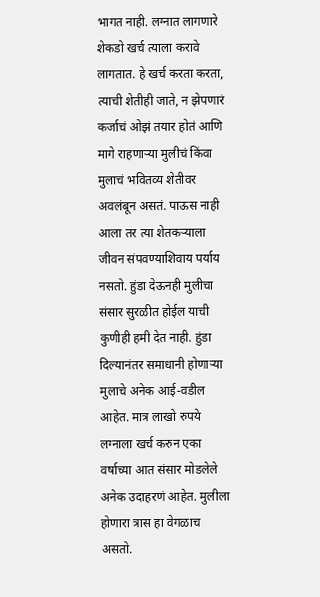भागत नाही. लग्नात लागणारे शेकडो खर्च त्याला करावे लागतात. हे खर्च करता करता, त्याची शेतीही जाते, न झेपणारं कर्जाचं ओझं तयार होतं आणि मागे राहणाऱ्या मुलीचं किंवा मुलाचं भवितव्य शेतीवर अवलंबून असतं. पाऊस नाही आला तर त्या शेतकऱ्याला जीवन संपवण्याशिवाय पर्याय नसतो. हुंडा देऊनही मुलीचा संसार सुरळीत होईल याची कुणीही हमी देत नाही. हुंडा दिल्यानंतर समाधानी होणाऱ्या मुलाचे अनेक आई-वडील आहेत. मात्र लाखो रुपये लग्नाला खर्च करुन एका वर्षाच्या आत संसार मोडलेले अनेक उदाहरणं आहेत. मुलीला होणारा त्रास हा वेगळाच असतो.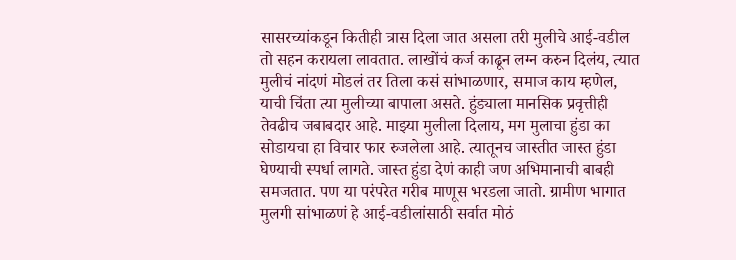सासरच्यांकडून कितीही त्रास दिला जात असला तरी मुलीचे आई-वडील तो सहन करायला लावतात. लाखोंचं कर्ज काढून लग्न करुन दिलंय, त्यात मुलीचं नांदणं मोडलं तर तिला कसं सांभाळणार, समाज काय म्हणेल, याची चिंता त्या मुलीच्या बापाला असते. हुंड्याला मानसिक प्रवृत्तीही तेवढीच जबाबदार आहे. माझ्या मुलीला दिलाय, मग मुलाचा हुंडा का सोडायचा हा विचार फार रुजलेला आहे. त्यातूनच जास्तीत जास्त हुंडा घेण्याची स्पर्धा लागते. जास्त हुंडा देणं काही जण अभिमानाची बाबही समजतात. पण या परंपरेत गरीब माणूस भरडला जातो. ग्रामीण भागात मुलगी सांभाळणं हे आई-वडीलांसाठी सर्वात मोठं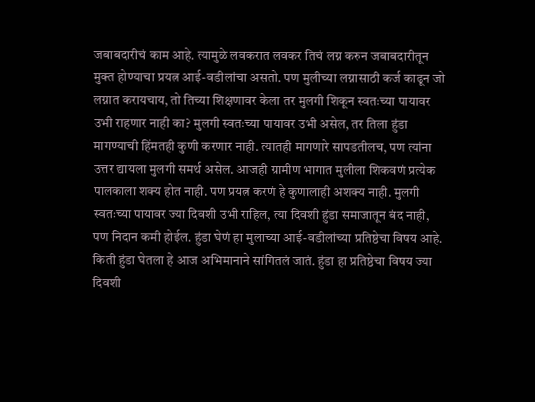जबाबदारीचं काम आहे. त्यामुळे लवकरात लवकर तिचं लग्न करुन जबाबदारीतून मुक्त होण्याचा प्रयत्न आई-वडीलांचा असतो. पण मुलीच्या लग्नासाठी कर्ज काढून जो लग्नात करायचाय, तो तिच्या शिक्षणावर केला तर मुलगी शिकून स्वतःच्या पायावर उभी राहणार नाही का? मुलगी स्वतःच्या पायावर उभी असेल, तर तिला हुंडा मागण्याची हिंमतही कुणी करणार नाही. त्यातही मागणारे सापडतीलच, पण त्यांना उत्तर द्यायला मुलगी समर्थ असेल. आजही ग्रामीण भागात मुलीला शिकवणं प्रत्येक पालकाला शक्य होत नाही. पण प्रयत्न करणं हे कुणालाही अशक्य नाही. मुलगी स्वतःच्या पायावर ज्या दिवशी उभी राहिल, त्या दिवशी हुंडा समाजातून बंद नाही, पण निदान कमी होईल. हुंडा घेणं हा मुलाच्या आई-वडीलांच्या प्रतिष्ठेचा विषय आहे. किती हुंडा घेतला हे आज अभिमानाने सांगितलं जातं. हुंडा हा प्रतिष्ठेचा विषय ज्या दिवशी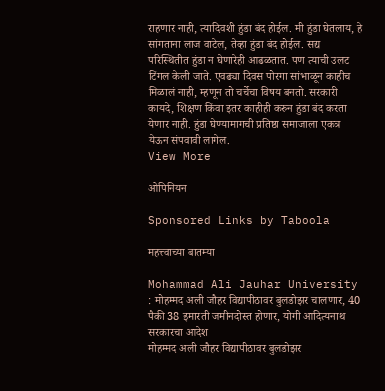राहणार नाही, त्यादिवशी हुंडा बंद होईल. मी हुंडा घेतलाय, हे सांगताना लाज वाटेल, तेव्हा हुंडा बंद होईल. सद्य परिस्थितीत हुंडा न घेणारेही आढळतात. पण त्याची उलट टिंगल केली जाते. एवढ्या दिवस पोरगा सांभाळून काहीच मिळालं नाही, म्हणून तो चर्चेचा विषय बनतो. सरकारी कायदे, शिक्षण किंवा इतर काहीही करुन हुंडा बंद करता येणार नाही. हुंडा घेण्यामागची प्रतिष्ठा समाजाला एकत्र येऊन संपवावी लागेल.
View More

ओपिनियन

Sponsored Links by Taboola

महत्त्वाच्या बातम्या

Mohammad Ali Jauhar University : मोहम्मद अली जौहर विद्यापीठावर बुलडोझर चालणार, 40 पैकी 38 इमारती जमीनदोस्त होणार, योगी आदित्यनाथ सरकारचा आदेश
मोहम्मद अली जौहर विद्यापीठावर बुलडोझर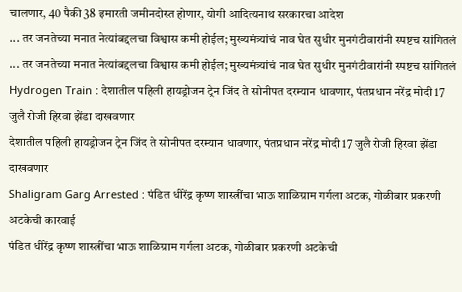चालणार, 40 पैकी 38 इमारती जमीनदोस्त होणार, योगी आदित्यनाथ सरकारचा आदेश
... तर जनतेच्या मनात नेत्यांबद्दलचा विश्वास कमी होईल; मुख्यमंत्र्यांचं नाव घेत सुधीर मुनगंटीवारांनी स्पष्टच सांगितलं
... तर जनतेच्या मनात नेत्यांबद्दलचा विश्वास कमी होईल; मुख्यमंत्र्यांचं नाव घेत सुधीर मुनगंटीवारांनी स्पष्टच सांगितलं
Hydrogen Train : देशातील पहिली हायड्रोजन ट्रेन जिंद ते सोनीपत दरम्यान धावणार, पंतप्रधान नरेंद्र मोदी 17 जुलै रोजी हिरवा झेंडा दाखवणार
देशातील पहिली हायड्रोजन ट्रेन जिंद ते सोनीपत दरम्यान धावणार, पंतप्रधान नरेंद्र मोदी 17 जुलै रोजी हिरवा झेंडा दाखवणार
Shaligram Garg Arrested : पंडित धीरेंद्र कृष्ण शास्त्रींचा भाऊ शाळिग्राम गर्गला अटक, गोळीबार प्रकरणी अटकेची कारवाई
पंडित धीरेंद्र कृष्ण शास्त्रींचा भाऊ शाळिग्राम गर्गला अटक, गोळीबार प्रकरणी अटकेची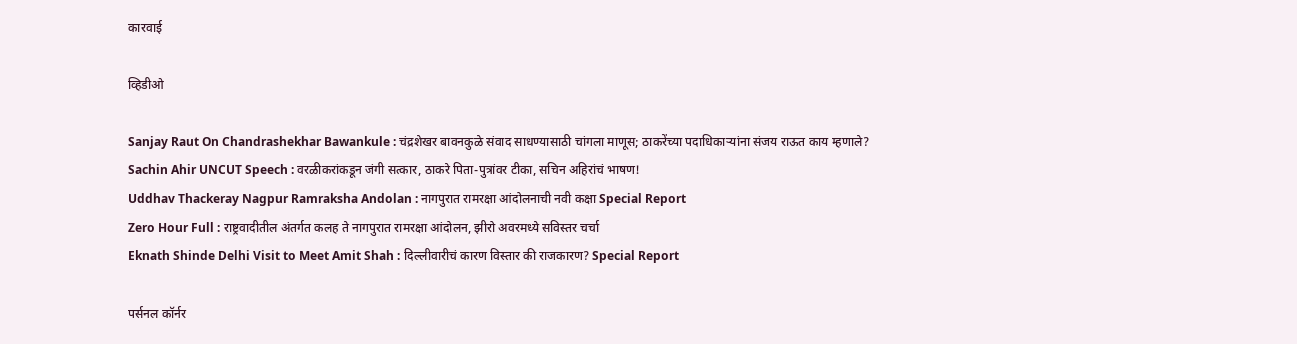कारवाई

व्हिडीओ

Sanjay Raut On Chandrashekhar Bawankule : चंद्रशेखर बावनकुळे संवाद साधण्यासाठी चांगला माणूस; ठाकरेंच्या पदाधिकाऱ्यांना संजय राऊत काय म्हणाले?
Sachin Ahir UNCUT Speech : वरळीकरांकडून जंगी सत्कार, ठाकरे पिता-पुत्रांवर टीका, सचिन अहिरांचं भाषण!
Uddhav Thackeray Nagpur Ramraksha Andolan : नागपुरात रामरक्षा आंदोलनाची नवी कक्षा Special Report
Zero Hour Full : राष्ट्रवादीतील अंतर्गत कलह ते नागपुरात रामरक्षा आंदोलन, झीरो अवरमध्ये सविस्तर चर्चा
Eknath Shinde Delhi Visit to Meet Amit Shah : दिल्लीवारीचं कारण विस्तार की राजकारण? Special Report

पर्सनल कॉर्नर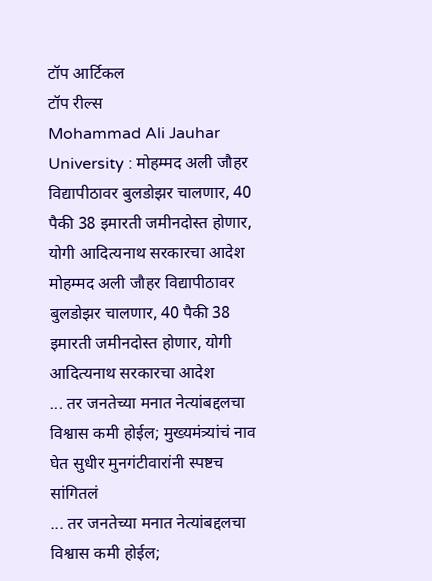टॉप आर्टिकल
टॉप रील्स
Mohammad Ali Jauhar University : मोहम्मद अली जौहर विद्यापीठावर बुलडोझर चालणार, 40 पैकी 38 इमारती जमीनदोस्त होणार, योगी आदित्यनाथ सरकारचा आदेश
मोहम्मद अली जौहर विद्यापीठावर बुलडोझर चालणार, 40 पैकी 38 इमारती जमीनदोस्त होणार, योगी आदित्यनाथ सरकारचा आदेश
... तर जनतेच्या मनात नेत्यांबद्दलचा विश्वास कमी होईल; मुख्यमंत्र्यांचं नाव घेत सुधीर मुनगंटीवारांनी स्पष्टच सांगितलं
... तर जनतेच्या मनात नेत्यांबद्दलचा विश्वास कमी होईल;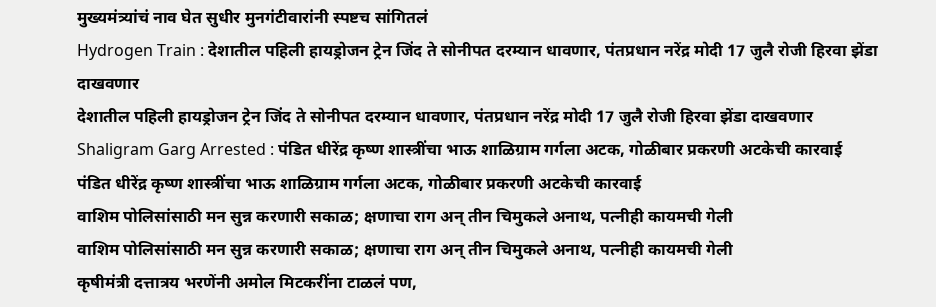मुख्यमंत्र्यांचं नाव घेत सुधीर मुनगंटीवारांनी स्पष्टच सांगितलं
Hydrogen Train : देशातील पहिली हायड्रोजन ट्रेन जिंद ते सोनीपत दरम्यान धावणार, पंतप्रधान नरेंद्र मोदी 17 जुलै रोजी हिरवा झेंडा दाखवणार
देशातील पहिली हायड्रोजन ट्रेन जिंद ते सोनीपत दरम्यान धावणार, पंतप्रधान नरेंद्र मोदी 17 जुलै रोजी हिरवा झेंडा दाखवणार
Shaligram Garg Arrested : पंडित धीरेंद्र कृष्ण शास्त्रींचा भाऊ शाळिग्राम गर्गला अटक, गोळीबार प्रकरणी अटकेची कारवाई
पंडित धीरेंद्र कृष्ण शास्त्रींचा भाऊ शाळिग्राम गर्गला अटक, गोळीबार प्रकरणी अटकेची कारवाई
वाशिम पोलिसांसाठी मन सुन्न करणारी सकाळ; क्षणाचा राग अन् तीन चिमुकले अनाथ, पत्नीही कायमची गेली
वाशिम पोलिसांसाठी मन सुन्न करणारी सकाळ; क्षणाचा राग अन् तीन चिमुकले अनाथ, पत्नीही कायमची गेली
कृषीमंत्री दत्तात्रय भरणेंनी अमोल मिटकरींना टाळलं पण,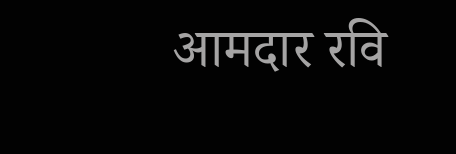आमदार रवि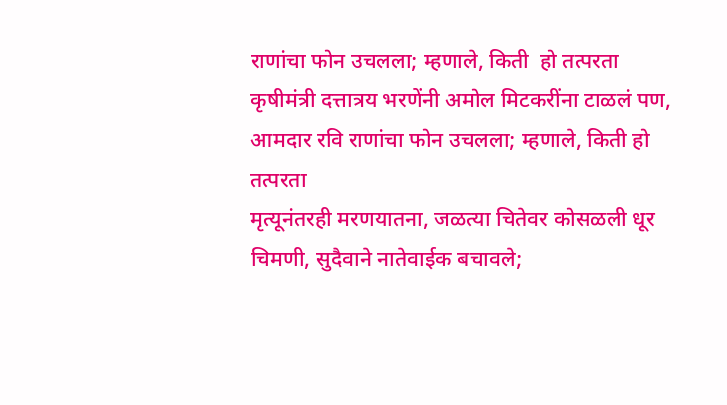राणांचा फोन उचलला; म्हणाले, किती  हो तत्परता
कृषीमंत्री दत्तात्रय भरणेंनी अमोल मिटकरींना टाळलं पण, आमदार रवि राणांचा फोन उचलला; म्हणाले, किती हो तत्परता
मृत्यूनंतरही मरणयातना, जळत्या चितेवर कोसळली धूर चिमणी, सुदैवाने नातेवाईक बचावले;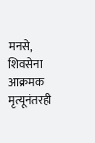मनसे, शिवसेना आक्रमक
मृत्यूनंतरही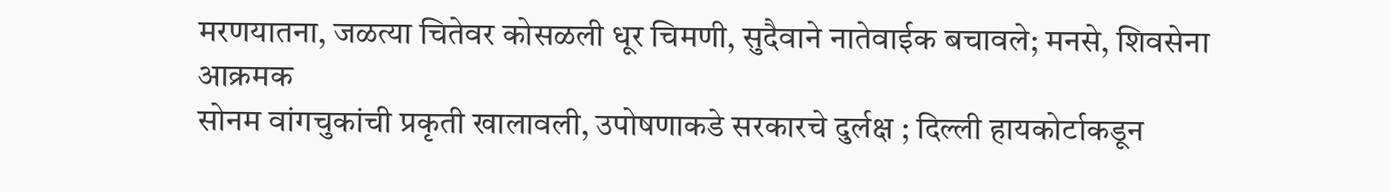मरणयातना, जळत्या चितेवर कोसळली धूर चिमणी, सुदैवाने नातेवाईक बचावले; मनसे, शिवसेना आक्रमक
सोनम वांगचुकांची प्रकृती खालावली, उपोषणाकडे सरकारचे दुर्लक्ष ; दिल्ली हायकोर्टाकडून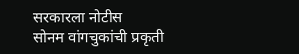सरकारला नोटीस
सोनम वांगचुकांची प्रकृती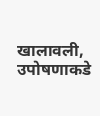खालावली, उपोषणाकडे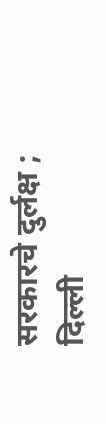सरकारचे दुर्लक्ष ; दिल्ली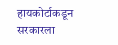हायकोर्टाकडून सरकारला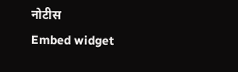नोटीस
Embed widget